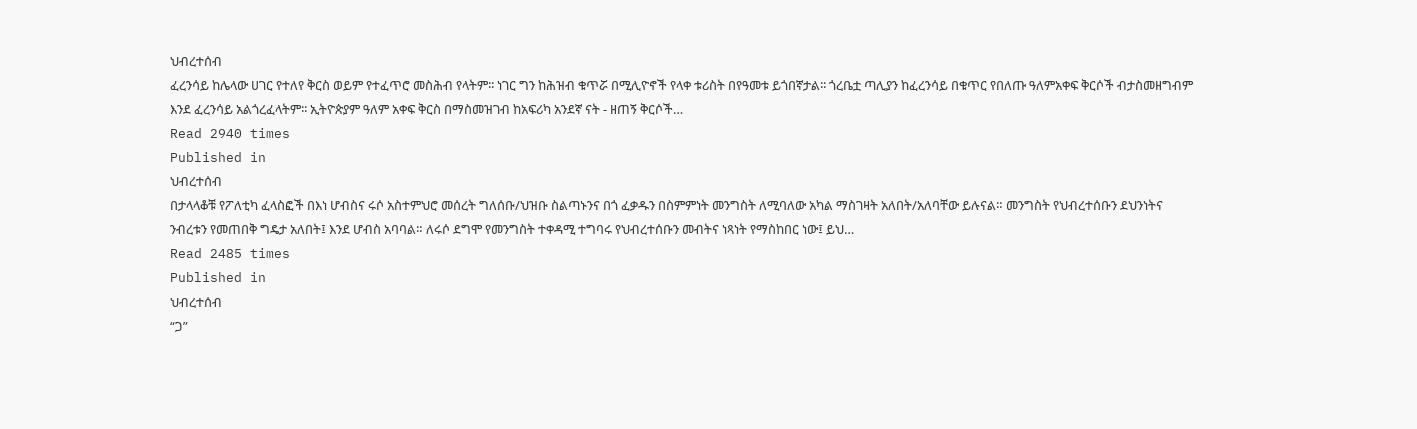ህብረተሰብ
ፈረንሳይ ከሌላው ሀገር የተለየ ቅርስ ወይም የተፈጥሮ መስሕብ የላትም፡፡ ነገር ግን ከሕዝብ ቁጥሯ በሚሊዮኖች የላቀ ቱሪስት በየዓመቱ ይጎበኛታል፡፡ ጎረቤቷ ጣሊያን ከፈረንሳይ በቁጥር የበለጡ ዓለምአቀፍ ቅርሶች ብታስመዘግብም እንደ ፈረንሳይ አልጎረፈላትም፡፡ ኢትዮጵያም ዓለም አቀፍ ቅርስ በማስመዝገብ ከአፍሪካ አንደኛ ናት - ዘጠኝ ቅርሶች…
Read 2940 times
Published in
ህብረተሰብ
በታላላቆቹ የፖለቲካ ፈላስፎች በእነ ሆብስና ሩሶ አስተምህሮ መሰረት ግለሰቡ/ህዝቡ ስልጣኑንና በጎ ፈቃዱን በስምምነት መንግስት ለሚባለው አካል ማስገዛት አለበት/አለባቸው ይሉናል። መንግስት የህብረተሰቡን ደህንነትና ንብረቱን የመጠበቅ ግዴታ አለበት፤ እንደ ሆብስ አባባል። ለሩሶ ደግሞ የመንግስት ተቀዳሚ ተግባሩ የህብረተሰቡን መብትና ነጻነት የማስከበር ነው፤ ይህ…
Read 2485 times
Published in
ህብረተሰብ
“ጋ”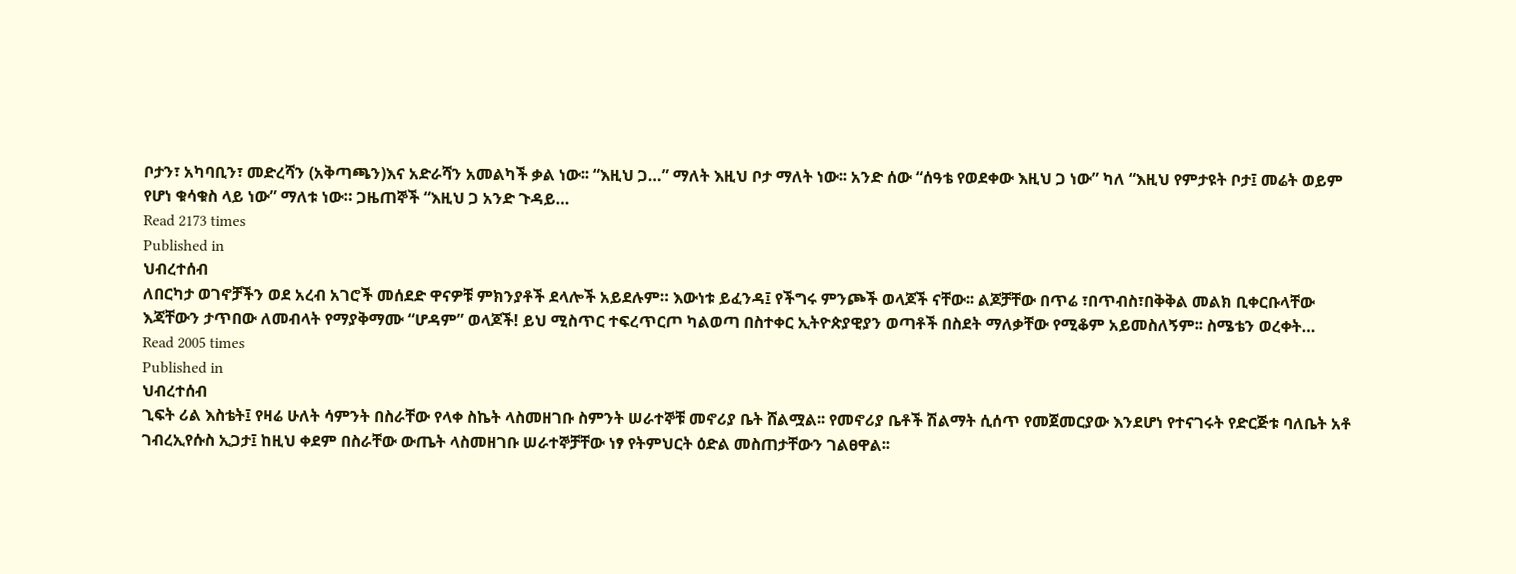ቦታን፣ አካባቢን፣ መድረሻን (አቅጣጫን)እና አድራሻን አመልካች ቃል ነው፡፡ “እዚህ ጋ…” ማለት እዚህ ቦታ ማለት ነው፡፡ አንድ ሰው “ሰዓቴ የወደቀው እዚህ ጋ ነው” ካለ “እዚህ የምታዩት ቦታ፤ መሬት ወይም የሆነ ቁሳቁስ ላይ ነው” ማለቱ ነው። ጋዜጠኞች “እዚህ ጋ አንድ ጉዳይ…
Read 2173 times
Published in
ህብረተሰብ
ለበርካታ ወገኖቻችን ወደ አረብ አገሮች መሰደድ ዋናዎቹ ምክንያቶች ደላሎች አይደሉም። እውነቱ ይፈንዳ፤ የችግሩ ምንጮች ወላጆች ናቸው፡፡ ልጆቻቸው በጥሬ ፣በጥብስ፣በቅቅል መልክ ቢቀርቡላቸው እጃቸውን ታጥበው ለመብላት የማያቅማሙ “ሆዳም” ወላጆች! ይህ ሚስጥር ተፍረጥርጦ ካልወጣ በስተቀር ኢትዮጵያዊያን ወጣቶች በስደት ማለቃቸው የሚቆም አይመስለኝም፡፡ ስሜቴን ወረቀት…
Read 2005 times
Published in
ህብረተሰብ
ጊፍት ሪል እስቴት፤ የዛሬ ሁለት ሳምንት በስራቸው የላቀ ስኬት ላስመዘገቡ ስምንት ሠራተኞቹ መኖሪያ ቤት ሸልሟል፡፡ የመኖሪያ ቤቶች ሽልማት ሲሰጥ የመጀመርያው እንደሆነ የተናገሩት የድርጅቱ ባለቤት አቶ ገብረኢየሱስ ኢጋታ፤ ከዚህ ቀደም በስራቸው ውጤት ላስመዘገቡ ሠራተኞቻቸው ነፃ የትምህርት ዕድል መስጠታቸውን ገልፀዋል፡፡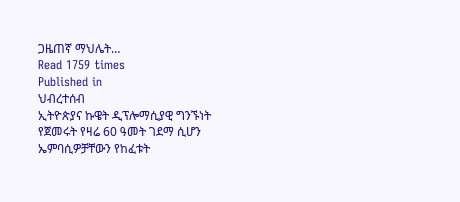ጋዜጠኛ ማህሌት…
Read 1759 times
Published in
ህብረተሰብ
ኢትዮጵያና ኩዌት ዲፕሎማሲያዊ ግንኙነት የጀመሩት የዛሬ 60 ዓመት ገደማ ሲሆን ኤምባሲዎቻቸውን የከፈቱት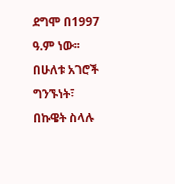ደግሞ በ1997 ዓ.ም ነው፡፡ በሁለቱ አገሮች ግንኙነት፣ በኩዌት ስላሉ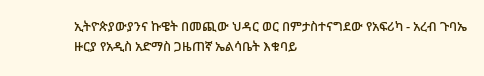ኢትዮጵያውያንና ኩዌት በመጪው ህዳር ወር በምታስተናግደው የአፍሪካ - አረብ ጉባኤ ዙርያ የአዲስ አድማስ ጋዜጠኛ ኤልሳቤት እቁባይ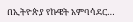በኢትዮጵያ የኩዌት አምባሳደር…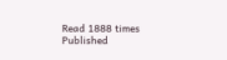Read 1888 times
Published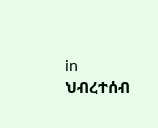in
ህብረተሰብ